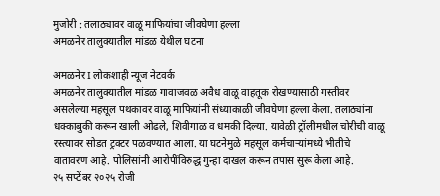मुजोरी : तलाठ्यावर वाळू माफियांचा जीवघेणा हल्ला
अमळनेर तालुक्यातील मांडळ येथील घटना

अमळनेर I लोकशाही न्यूज नेटवर्क
अमळनेर तालुक्यातील मांडळ गावाजवळ अवैध वाळू वाहतूक रोखण्यासाठी गस्तीवर असलेल्या महसूल पथकावर वाळू माफियांनी संध्याकाळी जीवघेणा हल्ला केला. तलाठ्यांना धक्काबुकी करून खाली ओढले, शिवीगाळ व धमकी दिल्या. यावेळी ट्रॉलीमधील चोरीची वाळू रस्त्यावर सोडत ट्रक्टर पळवण्यात आला. या घटनेमुळे महसूल कर्मचाऱ्यांमध्ये भीतीचे वातावरण आहे. पोलिसांनी आरोपींविरुद्ध गुन्हा दाखल करून तपास सुरू केला आहे.
२५ सप्टेंबर २०२५ रोजी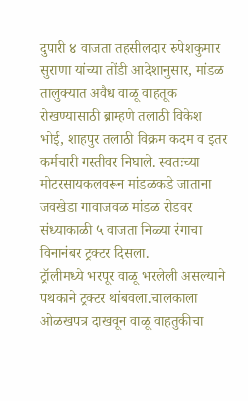दुपारी ४ वाजता तहसीलदार रुपेशकुमार सुराणा यांच्या तोंडी आदेशानुसार, मांडळ तालुक्यात अवैध वाळू वाहतूक रोखण्यासाठी ब्राम्हणे तलाठी विकेश भोई, शाहपुर तलाठी विक्रम कदम व इतर कर्मचारी गस्तीवर निघाले. स्वतःच्या मोटरसायकलवरून मांडळकडे जाताना जवखेडा गावाजवळ मांडळ रोडवर संध्याकाळी ५ वाजता निळ्या रंगाचा विनानंबर ट्रक्टर दिसला.
ट्रॉलीमध्ये भरपूर वाळू भरलेली असल्याने पथकाने ट्रक्टर थांबवला.चालकाला ओळखपत्र दाखवून वाळू वाहतुकीचा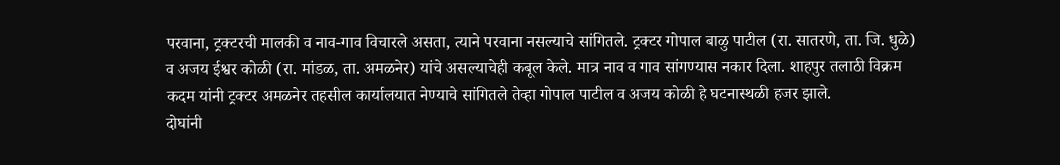परवाना, ट्रक्टरची मालकी व नाव-गाव विचारले असता, त्याने परवाना नसल्याचे सांगितले. ट्रक्टर गोपाल बाळु पाटील (रा. सातरणे, ता. जि. धुळे) व अजय ईश्वर कोळी (रा. मांडळ, ता. अमळनेर) यांचे असल्याचेही कबूल केले. मात्र नाव व गाव सांगण्यास नकार दिला. शाहपुर तलाठी विक्रम कदम यांनी ट्रक्टर अमळनेर तहसील कार्यालयात नेण्याचे सांगितले तेव्हा गोपाल पाटील व अजय कोळी हे घटनास्थळी हजर झाले.
दोघांनी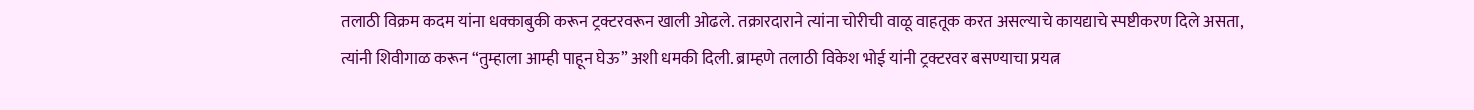तलाठी विक्रम कदम यांना धक्काबुकी करून ट्रक्टरवरून खाली ओढले. तक्रारदाराने त्यांना चोरीची वाळू वाहतूक करत असल्याचे कायद्याचे स्पष्टीकरण दिले असता, त्यांनी शिवीगाळ करून “तुम्हाला आम्ही पाहून घेऊ” अशी धमकी दिली. ब्राम्हणे तलाठी विकेश भोई यांनी ट्रक्टरवर बसण्याचा प्रयत्न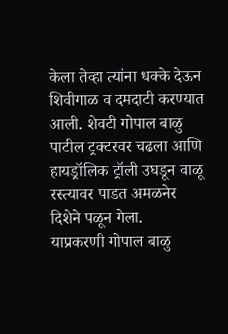केला तेव्हा त्यांना धक्के देऊन शिवीगाळ व दमदाटी करण्यात आली. शेवटी गोपाल बाळु पाटील ट्रक्टरवर चढला आणि हायड्रॉलिक ट्रॉली उघडून वाळू रस्त्यावर पाडत अमळनेर दिशेने पळून गेला.
याप्रकरणी गोपाल बाळु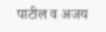पाटील व अजय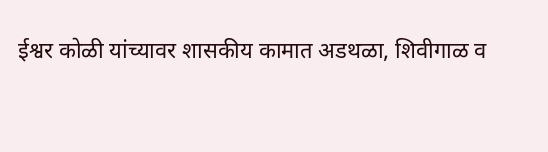ईश्वर कोळी यांच्यावर शासकीय कामात अडथळा, शिवीगाळ व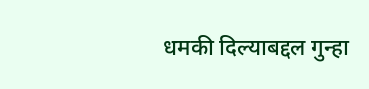धमकी दिल्याबद्दल गुन्हा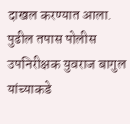दाखल करण्यात आला. पुढील तपास पोलीस उपनिरीक्षक युवराज बागुल यांच्याकडे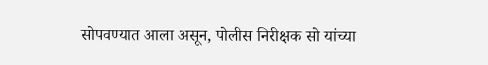सोपवण्यात आला असून, पोलीस निरीक्षक सो यांच्या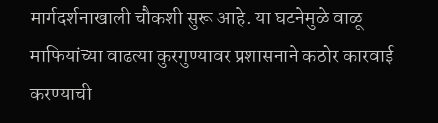मार्गदर्शनाखाली चौकशी सुरू आहे. या घटनेमुळे वाळू माफियांच्या वाढत्या कुरगुण्यावर प्रशासनाने कठोर कारवाई करण्याची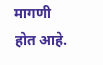मागणी होत आहे.